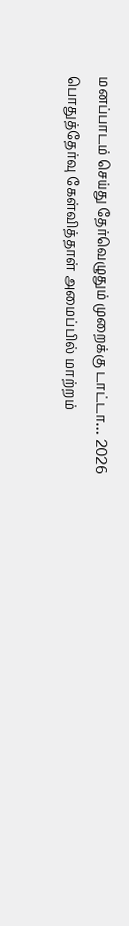மனப்பாடம் செய்து தேர்வெழுதும் முறைக்கு டாட்டா… 2026 பொதுத்தேர்வு கேள்வித்தாள் அமைப்பில் மாற்றம்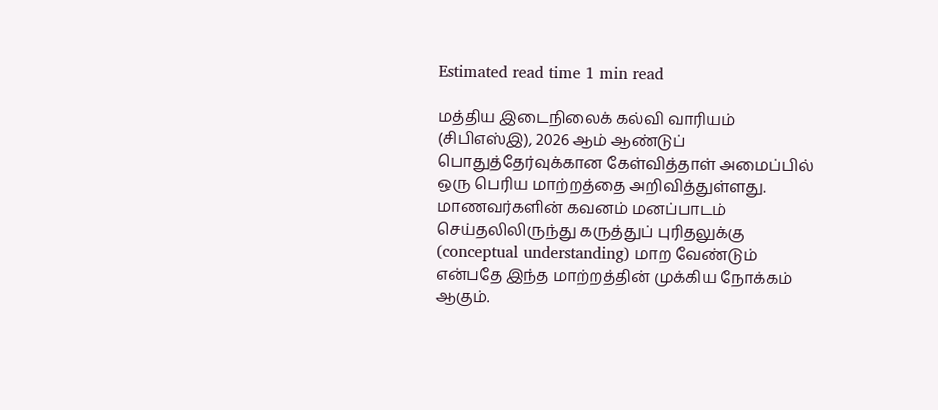Estimated read time 1 min read

மத்திய இடைநிலைக் கல்வி வாரியம் (சிபிஎஸ்இ), 2026 ஆம் ஆண்டுப் பொதுத்தேர்வுக்கான கேள்வித்தாள் அமைப்பில் ஒரு பெரிய மாற்றத்தை அறிவித்துள்ளது.
மாணவர்களின் கவனம் மனப்பாடம் செய்தலிலிருந்து கருத்துப் புரிதலுக்கு (conceptual understanding) மாற வேண்டும் என்பதே இந்த மாற்றத்தின் முக்கிய நோக்கம் ஆகும்.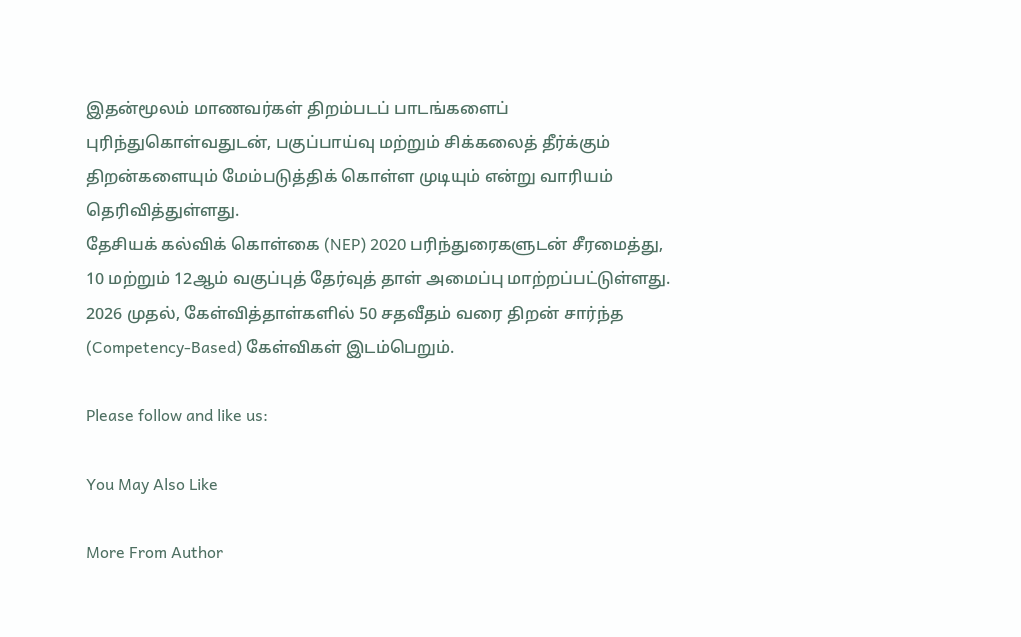இதன்மூலம் மாணவர்கள் திறம்படப் பாடங்களைப் புரிந்துகொள்வதுடன், பகுப்பாய்வு மற்றும் சிக்கலைத் தீர்க்கும் திறன்களையும் மேம்படுத்திக் கொள்ள முடியும் என்று வாரியம் தெரிவித்துள்ளது.
தேசியக் கல்விக் கொள்கை (NEP) 2020 பரிந்துரைகளுடன் சீரமைத்து, 10 மற்றும் 12ஆம் வகுப்புத் தேர்வுத் தாள் அமைப்பு மாற்றப்பட்டுள்ளது.
2026 முதல், கேள்வித்தாள்களில் 50 சதவீதம் வரை திறன் சார்ந்த (Competency-Based) கேள்விகள் இடம்பெறும்.

Please follow and like us:

You May Also Like

More From Author